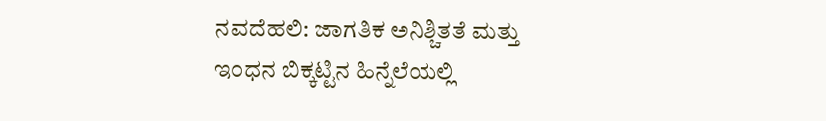ನವದೆಹಲಿ: ಜಾಗತಿಕ ಅನಿಶ್ಚಿತತೆ ಮತ್ತು ಇಂಧನ ಬಿಕ್ಕಟ್ಟಿನ ಹಿನ್ನೆಲೆಯಲ್ಲಿ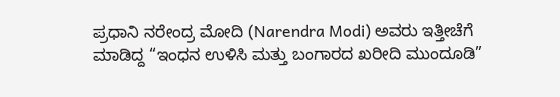ಪ್ರಧಾನಿ ನರೇಂದ್ರ ಮೋದಿ (Narendra Modi) ಅವರು ಇತ್ತೀಚೆಗೆ ಮಾಡಿದ್ದ “ಇಂಧನ ಉಳಿಸಿ ಮತ್ತು ಬಂಗಾರದ ಖರೀದಿ ಮುಂದೂಡಿ”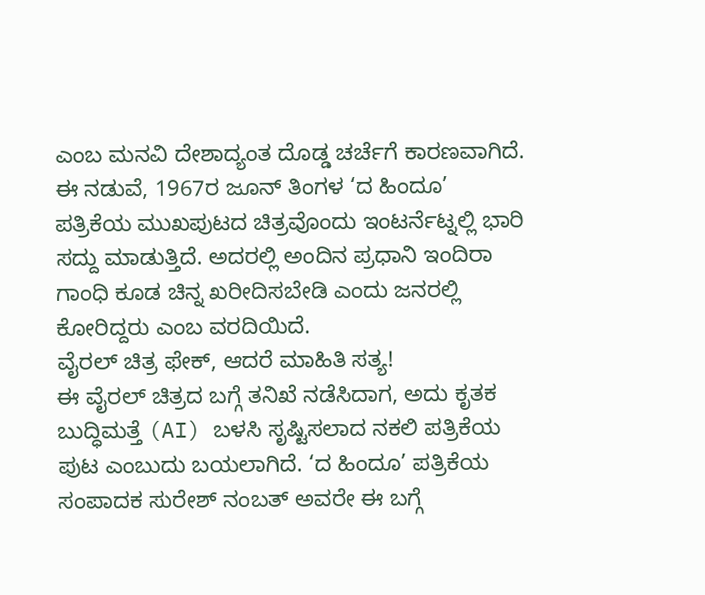ಎಂಬ ಮನವಿ ದೇಶಾದ್ಯಂತ ದೊಡ್ಡ ಚರ್ಚೆಗೆ ಕಾರಣವಾಗಿದೆ. ಈ ನಡುವೆ, 1967ರ ಜೂನ್ ತಿಂಗಳ ‘ದ ಹಿಂದೂ’ ಪತ್ರಿಕೆಯ ಮುಖಪುಟದ ಚಿತ್ರವೊಂದು ಇಂಟರ್ನೆಟ್ನಲ್ಲಿ ಭಾರಿ ಸದ್ದು ಮಾಡುತ್ತಿದೆ. ಅದರಲ್ಲಿ ಅಂದಿನ ಪ್ರಧಾನಿ ಇಂದಿರಾ ಗಾಂಧಿ ಕೂಡ ಚಿನ್ನ ಖರೀದಿಸಬೇಡಿ ಎಂದು ಜನರಲ್ಲಿ ಕೋರಿದ್ದರು ಎಂಬ ವರದಿಯಿದೆ.
ವೈರಲ್ ಚಿತ್ರ ಫೇಕ್, ಆದರೆ ಮಾಹಿತಿ ಸತ್ಯ!
ಈ ವೈರಲ್ ಚಿತ್ರದ ಬಗ್ಗೆ ತನಿಖೆ ನಡೆಸಿದಾಗ, ಅದು ಕೃತಕ ಬುದ್ಧಿಮತ್ತೆ (AI) ಬಳಸಿ ಸೃಷ್ಟಿಸಲಾದ ನಕಲಿ ಪತ್ರಿಕೆಯ ಪುಟ ಎಂಬುದು ಬಯಲಾಗಿದೆ. ‘ದ ಹಿಂದೂ’ ಪತ್ರಿಕೆಯ ಸಂಪಾದಕ ಸುರೇಶ್ ನಂಬತ್ ಅವರೇ ಈ ಬಗ್ಗೆ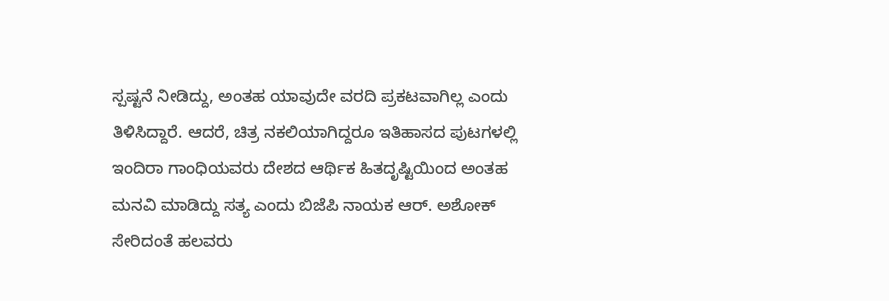ಸ್ಪಷ್ಟನೆ ನೀಡಿದ್ದು, ಅಂತಹ ಯಾವುದೇ ವರದಿ ಪ್ರಕಟವಾಗಿಲ್ಲ ಎಂದು ತಿಳಿಸಿದ್ದಾರೆ. ಆದರೆ, ಚಿತ್ರ ನಕಲಿಯಾಗಿದ್ದರೂ ಇತಿಹಾಸದ ಪುಟಗಳಲ್ಲಿ ಇಂದಿರಾ ಗಾಂಧಿಯವರು ದೇಶದ ಆರ್ಥಿಕ ಹಿತದೃಷ್ಟಿಯಿಂದ ಅಂತಹ ಮನವಿ ಮಾಡಿದ್ದು ಸತ್ಯ ಎಂದು ಬಿಜೆಪಿ ನಾಯಕ ಆರ್. ಅಶೋಕ್ ಸೇರಿದಂತೆ ಹಲವರು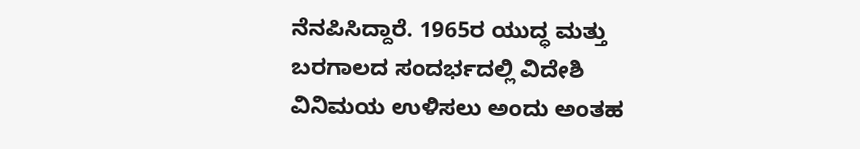ನೆನಪಿಸಿದ್ದಾರೆ. 1965ರ ಯುದ್ಧ ಮತ್ತು ಬರಗಾಲದ ಸಂದರ್ಭದಲ್ಲಿ ವಿದೇಶಿ ವಿನಿಮಯ ಉಳಿಸಲು ಅಂದು ಅಂತಹ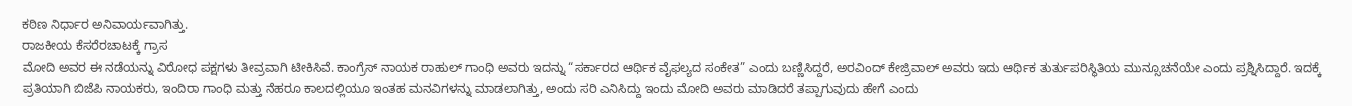ಕಠಿಣ ನಿರ್ಧಾರ ಅನಿವಾರ್ಯವಾಗಿತ್ತು.
ರಾಜಕೀಯ ಕೆಸರೆರಚಾಟಕ್ಕೆ ಗ್ರಾಸ
ಮೋದಿ ಅವರ ಈ ನಡೆಯನ್ನು ವಿರೋಧ ಪಕ್ಷಗಳು ತೀವ್ರವಾಗಿ ಟೀಕಿಸಿವೆ. ಕಾಂಗ್ರೆಸ್ ನಾಯಕ ರಾಹುಲ್ ಗಾಂಧಿ ಅವರು ಇದನ್ನು “ಸರ್ಕಾರದ ಆರ್ಥಿಕ ವೈಫಲ್ಯದ ಸಂಕೇತ” ಎಂದು ಬಣ್ಣಿಸಿದ್ದರೆ, ಅರವಿಂದ್ ಕೇಜ್ರಿವಾಲ್ ಅವರು ಇದು ಆರ್ಥಿಕ ತುರ್ತುಪರಿಸ್ಥಿತಿಯ ಮುನ್ಸೂಚನೆಯೇ ಎಂದು ಪ್ರಶ್ನಿಸಿದ್ದಾರೆ. ಇದಕ್ಕೆ ಪ್ರತಿಯಾಗಿ ಬಿಜೆಪಿ ನಾಯಕರು, ಇಂದಿರಾ ಗಾಂಧಿ ಮತ್ತು ನೆಹರೂ ಕಾಲದಲ್ಲಿಯೂ ಇಂತಹ ಮನವಿಗಳನ್ನು ಮಾಡಲಾಗಿತ್ತು, ಅಂದು ಸರಿ ಎನಿಸಿದ್ದು ಇಂದು ಮೋದಿ ಅವರು ಮಾಡಿದರೆ ತಪ್ಪಾಗುವುದು ಹೇಗೆ ಎಂದು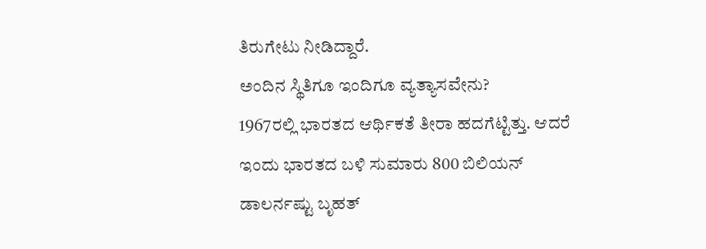ತಿರುಗೇಟು ನೀಡಿದ್ದಾರೆ.
ಅಂದಿನ ಸ್ಥಿತಿಗೂ ಇಂದಿಗೂ ವ್ಯತ್ಯಾಸವೇನು?
1967ರಲ್ಲಿ ಭಾರತದ ಆರ್ಥಿಕತೆ ತೀರಾ ಹದಗೆಟ್ಟಿತ್ತು. ಆದರೆ ಇಂದು ಭಾರತದ ಬಳಿ ಸುಮಾರು 800 ಬಿಲಿಯನ್ ಡಾಲರ್ನಷ್ಟು ಬೃಹತ್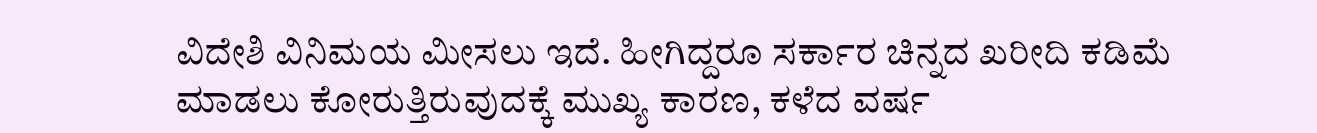ವಿದೇಶಿ ವಿನಿಮಯ ಮೀಸಲು ಇದೆ. ಹೀಗಿದ್ದರೂ ಸರ್ಕಾರ ಚಿನ್ನದ ಖರೀದಿ ಕಡಿಮೆ ಮಾಡಲು ಕೋರುತ್ತಿರುವುದಕ್ಕೆ ಮುಖ್ಯ ಕಾರಣ, ಕಳೆದ ವರ್ಷ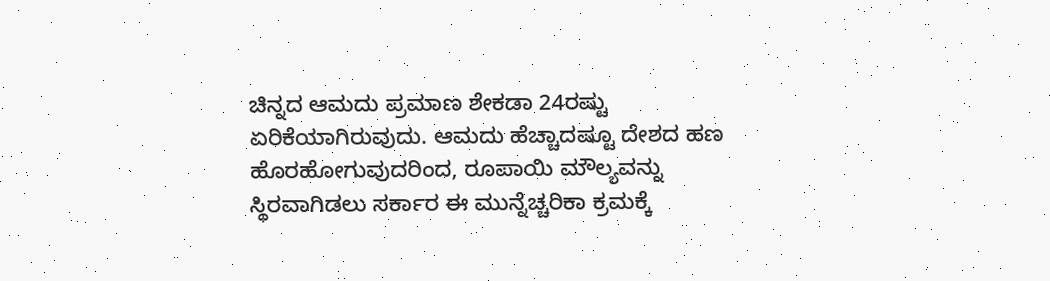ಚಿನ್ನದ ಆಮದು ಪ್ರಮಾಣ ಶೇಕಡಾ 24ರಷ್ಟು ಏರಿಕೆಯಾಗಿರುವುದು. ಆಮದು ಹೆಚ್ಚಾದಷ್ಟೂ ದೇಶದ ಹಣ ಹೊರಹೋಗುವುದರಿಂದ, ರೂಪಾಯಿ ಮೌಲ್ಯವನ್ನು ಸ್ಥಿರವಾಗಿಡಲು ಸರ್ಕಾರ ಈ ಮುನ್ನೆಚ್ಚರಿಕಾ ಕ್ರಮಕ್ಕೆ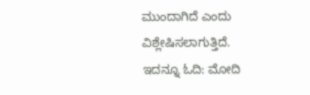ಮುಂದಾಗಿದೆ ಎಂದು ವಿಶ್ಲೇಷಿಸಲಾಗುತ್ತಿದೆ.
ಇದನ್ನೂ ಓದಿ: ಮೋದಿ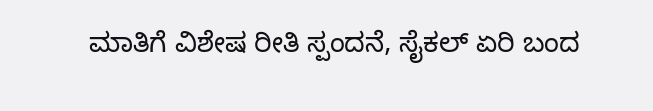ಮಾತಿಗೆ ವಿಶೇಷ ರೀತಿ ಸ್ಪಂದನೆ, ಸೈಕಲ್ ಏರಿ ಬಂದ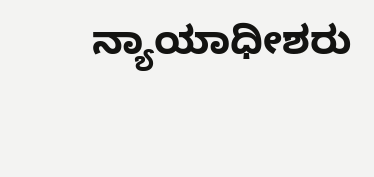ನ್ಯಾಯಾಧೀಶರು